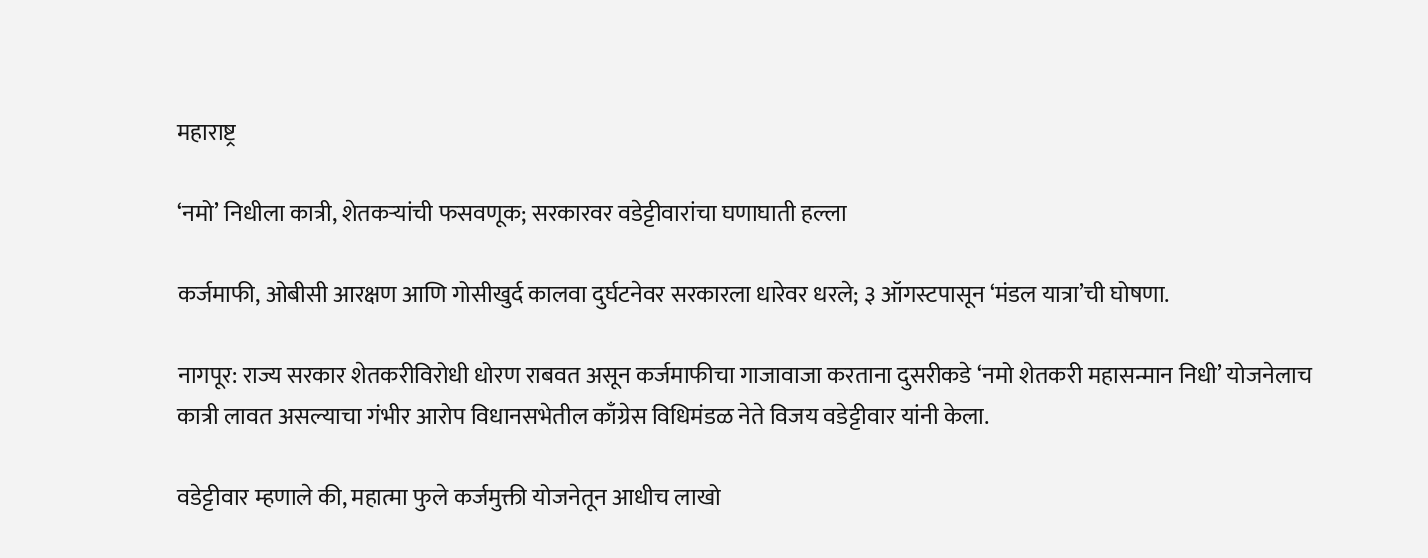महाराष्ट्र

‘नमो’ निधीला कात्री, शेतकऱ्यांची फसवणूक; सरकारवर वडेट्टीवारांचा घणाघाती हल्ला

कर्जमाफी, ओबीसी आरक्षण आणि गोसीखुर्द कालवा दुर्घटनेवर सरकारला धारेवर धरले; ३ ऑगस्टपासून ‘मंडल यात्रा’ची घोषणा.

नागपूर: राज्य सरकार शेतकरीविरोधी धोरण राबवत असून कर्जमाफीचा गाजावाजा करताना दुसरीकडे ‘नमो शेतकरी महासन्मान निधी’ योजनेलाच कात्री लावत असल्याचा गंभीर आरोप विधानसभेतील काँग्रेस विधिमंडळ नेते विजय वडेट्टीवार यांनी केला.

वडेट्टीवार म्हणाले की, महात्मा फुले कर्जमुक्ती योजनेतून आधीच लाखो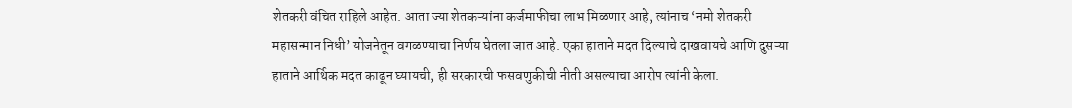शेतकरी वंचित राहिले आहेत. आता ज्या शेतकऱ्यांना कर्जमाफीचा लाभ मिळणार आहे, त्यांनाच ‘नमो शेतकरी महासन्मान निधी’ योजनेतून वगळण्याचा निर्णय घेतला जात आहे. एका हाताने मदत दिल्याचे दाखवायचे आणि दुसऱ्या हाताने आर्थिक मदत काढून घ्यायची, ही सरकारची फसवणुकीची नीती असल्याचा आरोप त्यांनी केला.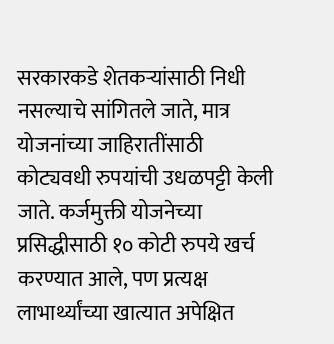सरकारकडे शेतकऱ्यांसाठी निधी नसल्याचे सांगितले जाते, मात्र योजनांच्या जाहिरातींसाठी कोट्यवधी रुपयांची उधळपट्टी केली जाते. कर्जमुक्ती योजनेच्या प्रसिद्धीसाठी १० कोटी रुपये खर्च करण्यात आले, पण प्रत्यक्ष लाभार्थ्यांच्या खात्यात अपेक्षित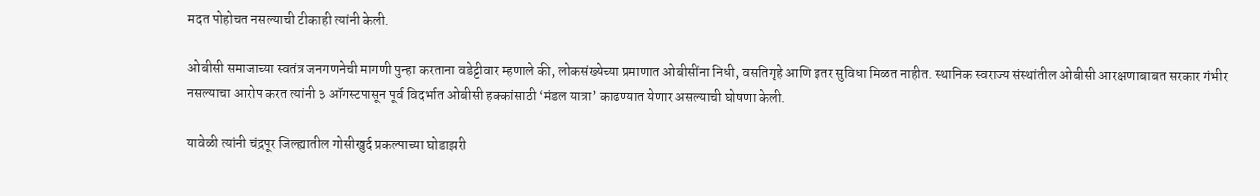मदत पोहोचत नसल्याची टीकाही त्यांनी केली.

ओबीसी समाजाच्या स्वतंत्र जनगणनेची मागणी पुन्हा करताना वडेट्टीवार म्हणाले की, लोकसंख्येच्या प्रमाणात ओबीसींना निधी, वसतिगृहे आणि इतर सुविधा मिळत नाहीत. स्थानिक स्वराज्य संस्थांतील ओबीसी आरक्षणाबाबत सरकार गंभीर नसल्याचा आरोप करत त्यांनी ३ ऑगस्टपासून पूर्व विदर्भात ओबीसी हक्कांसाठी ‘मंडल यात्रा’ काढण्यात येणार असल्याची घोषणा केली.

यावेळी त्यांनी चंद्रपूर जिल्ह्यातील गोसीखुर्द प्रकल्पाच्या घोडाझरी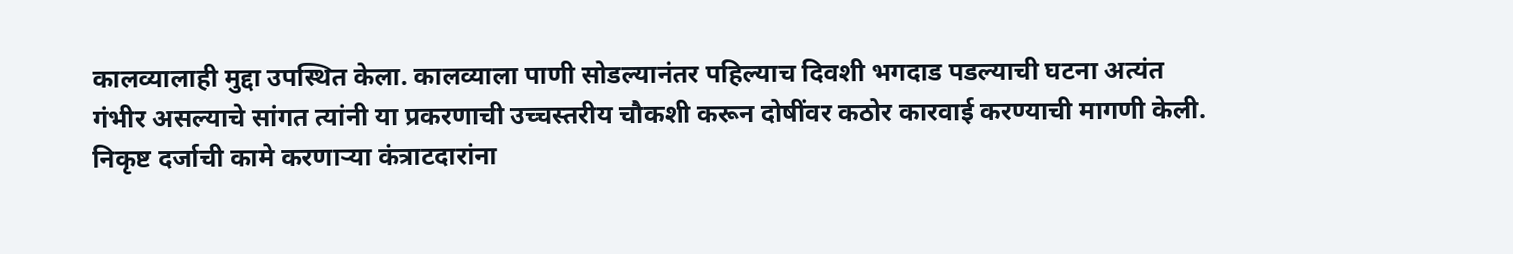कालव्यालाही मुद्दा उपस्थित केला. कालव्याला पाणी सोडल्यानंतर पहिल्याच दिवशी भगदाड पडल्याची घटना अत्यंत गंभीर असल्याचे सांगत त्यांनी या प्रकरणाची उच्चस्तरीय चौकशी करून दोषींवर कठोर कारवाई करण्याची मागणी केली. निकृष्ट दर्जाची कामे करणाऱ्या कंत्राटदारांना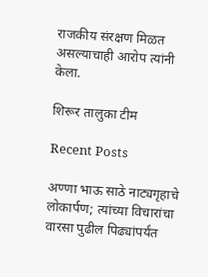राजकीय संरक्षण मिळत असल्याचाही आरोप त्यांनी केला.

शिरूर तालुका टीम

Recent Posts

अण्णा भाऊ साठे नाट्यगृहाचे लोकार्पण; त्यांच्या विचारांचा वारसा पुढील पिढ्यांपर्यंत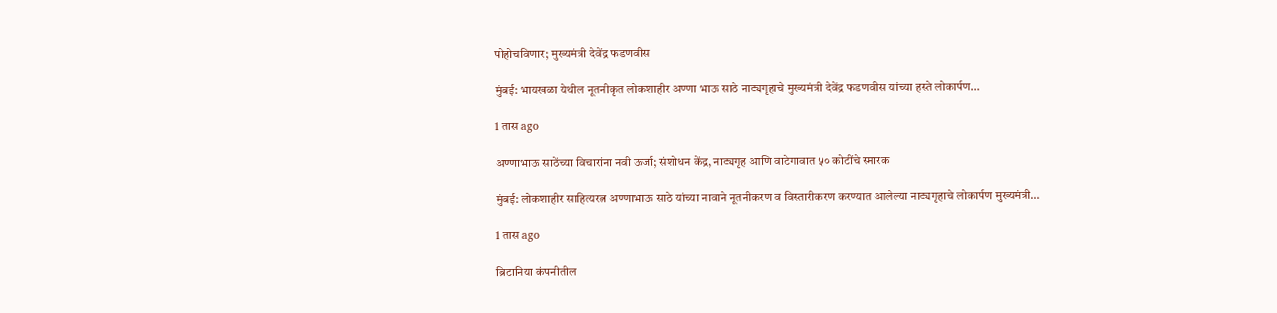पोहोचविणार; मुख्यमंत्री देवेंद्र फडणवीस

मुंबई: भायखळा येथील नूतनीकृत लोकशाहीर अण्णा भाऊ साठे नाट्यगृहाचे मुख्यमंत्री देवेंद्र फडणवीस यांच्या हस्ते लोकार्पण…

1 तास ago

अण्णाभाऊ साठेंच्या विचारांना नवी ऊर्जा; संशोधन केंद्र, नाट्यगृह आणि वाटेगावात ५० कोटींचे स्मारक

मुंबई: लोकशाहीर साहित्यरत्न अण्णाभाऊ साठे यांच्या नावाने नूतनीकरण व विस्तारीकरण करण्यात आलेल्या नाट्यगृहाचे लोकार्पण मुख्यमंत्री…

1 तास ago

ब्रिटानिया कंपनीतील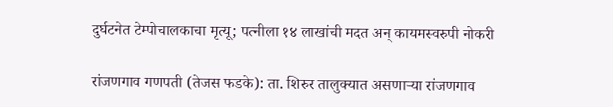दुर्घटनेत टेम्पोचालकाचा मृत्यू; पत्नीला १४ लाखांची मदत अन् कायमस्वरुपी नोकरी

रांजणगाव गणपती (तेजस फडके): ता. शिरुर तालुक्यात असणाऱ्या रांजणगाव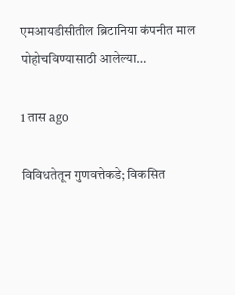एमआयडीसीतील ब्रिटानिया कंपनीत माल पोहोचविण्यासाठी आलेल्या…

1 तास ago

विविधतेतून गुणवत्तेकडे; विकसित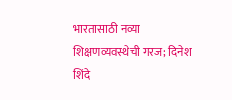भारतासाठी नव्या शिक्षणव्यवस्थेची गरज; दिनेश शिंदे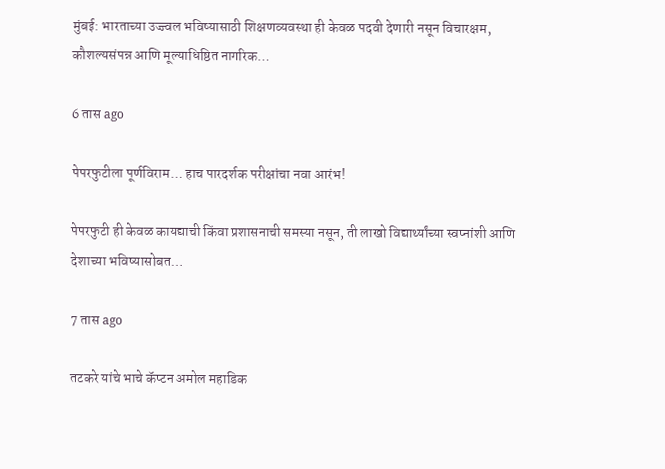मुंबई: भारताच्या उज्ज्वल भविष्यासाठी शिक्षणव्यवस्था ही केवळ पदवी देणारी नसून विचारक्षम, कौशल्यसंपन्न आणि मूल्याधिष्ठित नागरिक…

6 तास ago

पेपरफुटीला पूर्णविराम… हाच पारदर्शक परीक्षांचा नवा आरंभ!

पेपरफुटी ही केवळ कायद्याची किंवा प्रशासनाची समस्या नसून, ती लाखो विद्यार्थ्यांच्या स्वप्नांशी आणि देशाच्या भविष्यासोबत…

7 तास ago

तटकरे यांचे भाचे कॅप्टन अमोल महाडिक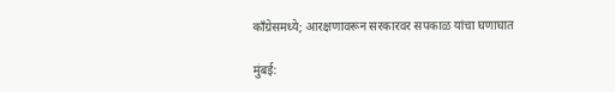काँग्रेसमध्ये; आरक्षणावरून सरकारवर सपकाळ यांचा घणाघात

मुंबई: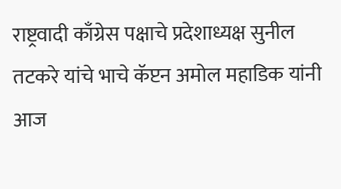राष्ट्रवादी काँग्रेस पक्षाचे प्रदेशाध्यक्ष सुनील तटकरे यांचे भाचे कॅप्टन अमोल महाडिक यांनी आज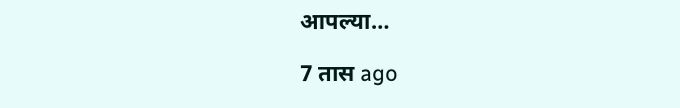आपल्या…

7 तास ago